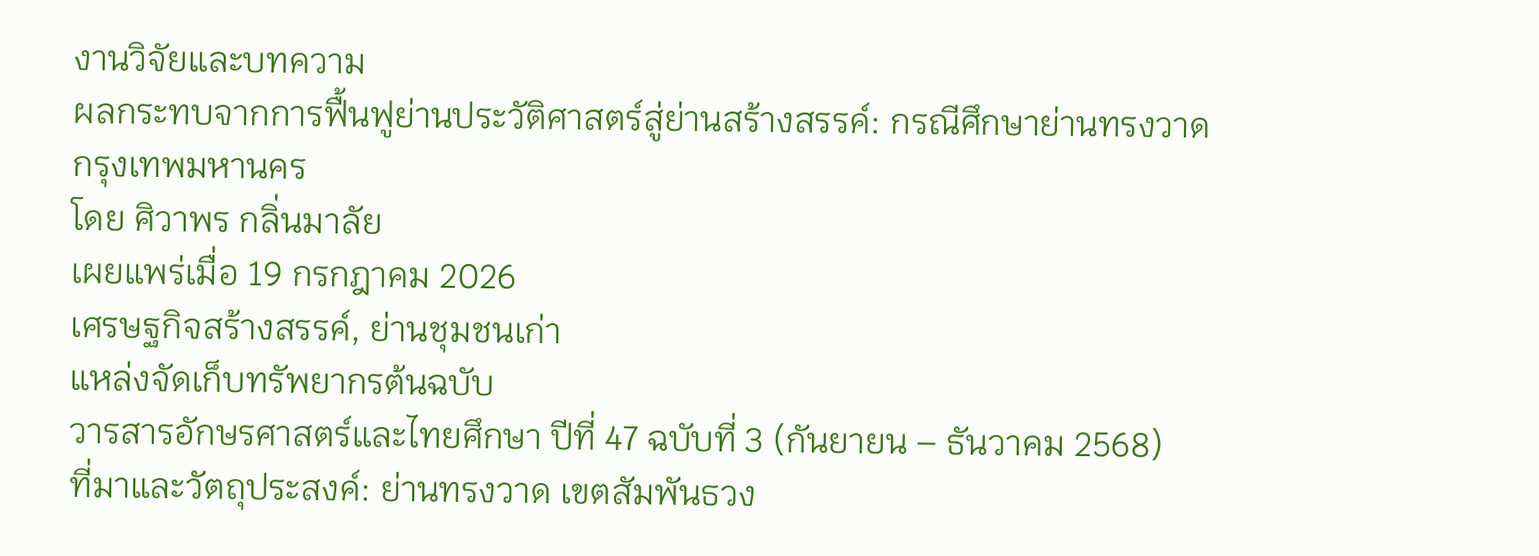งานวิจัยและบทความ
ผลกระทบจากการฟื้นฟูย่านประวัติศาสตร์สู่ย่านสร้างสรรค์: กรณีศึกษาย่านทรงวาด กรุงเทพมหานคร
โดย ศิวาพร กลิ่นมาลัย
เผยแพร่เมื่อ 19 กรกฎาคม 2026
เศรษฐกิจสร้างสรรค์, ย่านชุมชนเก่า
แหล่งจัดเก็บทรัพยากรต้นฉบับ
วารสารอักษรศาสตร์และไทยศึกษา ปีที่ 47 ฉบับที่ 3 (กันยายน – ธันวาคม 2568)
ที่มาและวัตถุประสงค์: ย่านทรงวาด เขตสัมพันธวง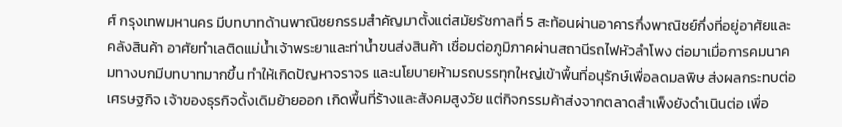ศ์ กรุงเทพมหานคร มีบทบาทด้านพาณิชยกรรมสำคัญมาตั้งแต่สมัยรัชกาลที่ 5 สะท้อนผ่านอาคารกึ่งพาณิชย์กึ่งที่อยู่อาศัยและคลังสินค้า อาศัยทำเลติดแม่น้ำเจ้าพระยาและท่าน้ำขนส่งสินค้า เชื่อมต่อภูมิภาคผ่านสถานีรถไฟหัวลำโพง ต่อมาเมื่อการคมนาคมทางบกมีบทบาทมากขึ้น ทำให้เกิดปัญหาจราจร และนโยบายห้ามรถบรรทุกใหญ่เข้าพื้นที่อนุรักษ์เพื่อลดมลพิษ ส่งผลกระทบต่อเศรษฐกิจ เจ้าของธุรกิจดั้งเดิมย้ายออก เกิดพื้นที่ร้างและสังคมสูงวัย แต่กิจกรรมค้าส่งจากตลาดสำเพ็งยังดำเนินต่อ เพื่อ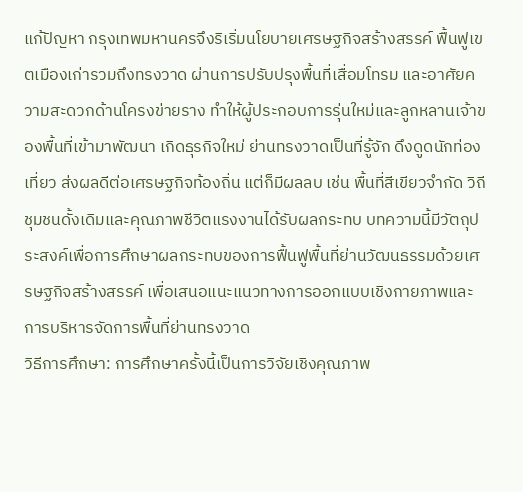แก้ปัญหา กรุงเทพมหานครจึงริเริ่มนโยบายเศรษฐกิจสร้างสรรค์ ฟื้นฟูเขตเมืองเก่ารวมถึงทรงวาด ผ่านการปรับปรุงพื้นที่เสื่อมโทรม และอาศัยความสะดวกด้านโครงข่ายราง ทำให้ผู้ประกอบการรุ่นใหม่และลูกหลานเจ้าของพื้นที่เข้ามาพัฒนา เกิดธุรกิจใหม่ ย่านทรงวาดเป็นที่รู้จัก ดึงดูดนักท่องเที่ยว ส่งผลดีต่อเศรษฐกิจท้องถิ่น แต่ก็มีผลลบ เช่น พื้นที่สีเขียวจำกัด วิถีชุมชนดั้งเดิมและคุณภาพชีวิตแรงงานได้รับผลกระทบ บทความนี้มีวัตถุประสงค์เพื่อการศึกษาผลกระทบของการฟื้นฟูพื้นที่ย่านวัฒนธรรมด้วยเศรษฐกิจสร้างสรรค์ เพื่อเสนอแนะแนวทางการออกแบบเชิงกายภาพและการบริหารจัดการพื้นที่ย่านทรงวาด
วิธีการศึกษา: การศึกษาครั้งนี้เป็นการวิจัยเชิงคุณภาพ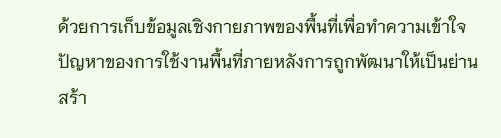ด้วยการเก็บข้อมูลเชิงกายภาพของพื้นที่เพื่อทำความเข้าใจปัญหาของการใช้งานพื้นที่ภายหลังการถูกพัฒนาให้เป็นย่านสร้า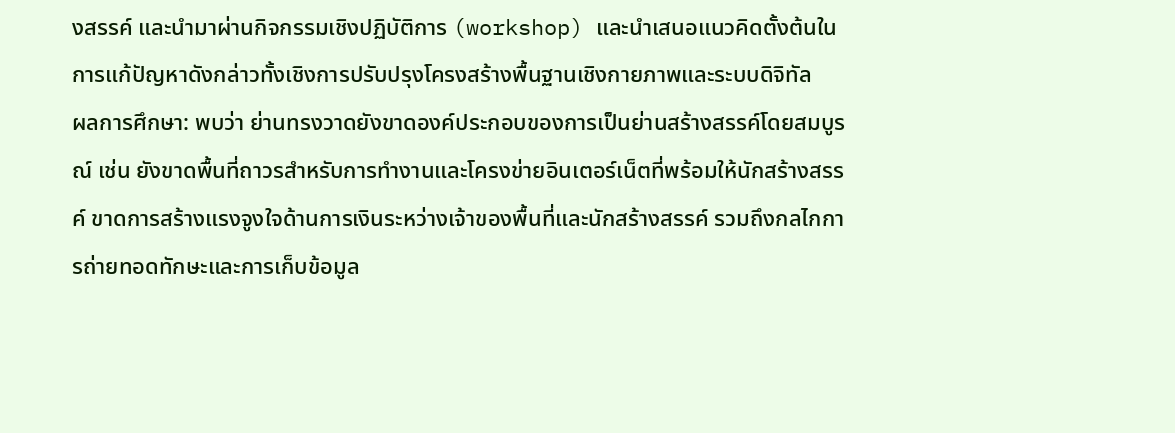งสรรค์ และนำมาผ่านกิจกรรมเชิงปฏิบัติการ (workshop) และนำเสนอแนวคิดตั้งต้นในการแก้ปัญหาดังกล่าวทั้งเชิงการปรับปรุงโครงสร้างพื้นฐานเชิงกายภาพและระบบดิจิทัล
ผลการศึกษา: พบว่า ย่านทรงวาดยังขาดองค์ประกอบของการเป็นย่านสร้างสรรค์โดยสมบูรณ์ เช่น ยังขาดพื้นที่ถาวรสำหรับการทำงานและโครงข่ายอินเตอร์เน็ตที่พร้อมให้นักสร้างสรรค์ ขาดการสร้างแรงจูงใจด้านการเงินระหว่างเจ้าของพื้นที่และนักสร้างสรรค์ รวมถึงกลไกการถ่ายทอดทักษะและการเก็บข้อมูล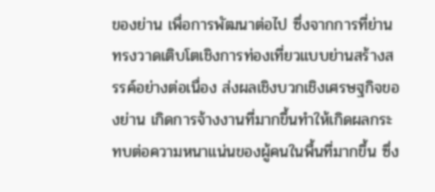ของย่าน เพื่อการพัฒนาต่อไป ซึ่งจากการที่ย่านทรงวาดเติบโตเชิงการท่องเที่ยวแบบย่านสร้างสรรค์อย่างต่อเนื่อง ส่งผลเชิงบวกเชิงเศรษฐกิจของย่าน เกิดการจ้างงานที่มากขึ้นทำให้เกิดผลกระทบต่อความหนาแน่นของผู้คนในพื้นที่มากขึ้น ซึ่ง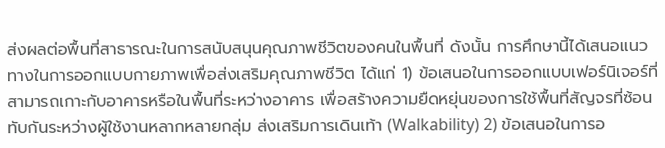ส่งผลต่อพื้นที่สาธารณะในการสนับสนุนคุณภาพชีวิตของคนในพื้นที่ ดังนั้น การศึกษานี้ได้เสนอแนวทางในการออกแบบกายภาพเพื่อส่งเสริมคุณภาพชีวิต ได้แก่ 1) ข้อเสนอในการออกแบบเฟอร์นิเจอร์ที่สามารถเกาะกับอาคารหรือในพื้นที่ระหว่างอาคาร เพื่อสร้างความยืดหยุ่นของการใช้พื้นที่สัญจรที่ซ้อนทับกันระหว่างผู้ใช้งานหลากหลายกลุ่ม ส่งเสริมการเดินเท้า (Walkability) 2) ข้อเสนอในการอ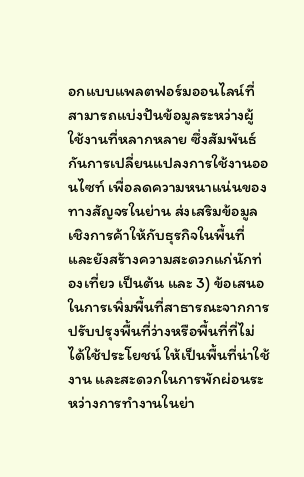อกแบบแพลตฟอร์มออนไลน์ที่สามารถแบ่งปันข้อมูลระหว่างผู้ใช้งานที่หลากหลาย ซึ่งสัมพันธ์กันการเปลี่ยนแปลงการใช้งานออนไซท์ เพื่อลดความหนาแน่นของทางสัญจรในย่าน ส่งเสริมข้อมูลเชิงการค้าให้กับธุรกิจในพื้นที่และยังสร้างความสะดวกแก่นักท่องเที่ยว เป็นต้น และ 3) ข้อเสนอในการเพิ่มพื้นที่สาธารณะจากการปรับปรุงพื้นที่ว่างหรือพื้นที่ที่ไม่ได้ใช้ประโยชน์ ให้เป็นพื้นที่น่าใช้งาน และสะดวกในการพักผ่อนระหว่างการทำงานในย่า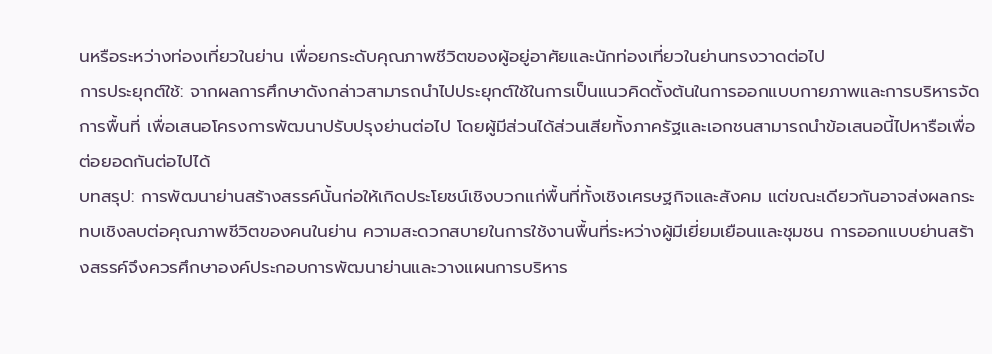นหรือระหว่างท่องเที่ยวในย่าน เพื่อยกระดับคุณภาพชีวิตของผู้อยู่อาศัยและนักท่องเที่ยวในย่านทรงวาดต่อไป
การประยุกต์ใช้: จากผลการศึกษาดังกล่าวสามารถนำไปประยุกต์ใช้ในการเป็นแนวคิดตั้งต้นในการออกแบบกายภาพและการบริหารจัดการพื้นที่ เพื่อเสนอโครงการพัฒนาปรับปรุงย่านต่อไป โดยผู้มีส่วนได้ส่วนเสียทั้งภาครัฐและเอกชนสามารถนำข้อเสนอนี้ไปหารือเพื่อต่อยอดกันต่อไปได้
บทสรุป: การพัฒนาย่านสร้างสรรค์นั้นก่อให้เกิดประโยชน์เชิงบวกแก่พื้นที่ทั้งเชิงเศรษฐกิจและสังคม แต่ขณะเดียวกันอาจส่งผลกระทบเชิงลบต่อคุณภาพชีวิตของคนในย่าน ความสะดวกสบายในการใช้งานพื้นที่ระหว่างผู้มีเยี่ยมเยือนและชุมชน การออกแบบย่านสร้างสรรค์จึงควรศึกษาองค์ประกอบการพัฒนาย่านและวางแผนการบริหาร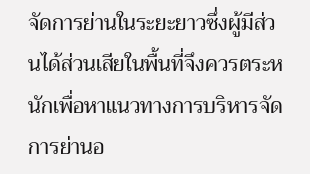จัดการย่านในระยะยาวซึ่งผู้มีส่วนได้ส่วนเสียในพื้นที่จึงควรตระหนักเพื่อหาแนวทางการบริหารจัดการย่านอ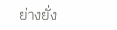ย่างยั่ง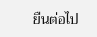ยืนต่อไป